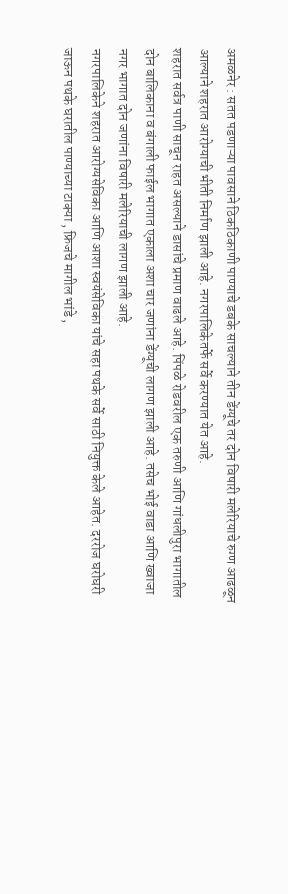अमळनेर : सतत पडणाऱ्या पावसाने ठिकठिकाणी पाण्याचे डबके साचल्याने तीन डेंग्यूचे तर दोन विषारी मलेरियाचे रुग्ण आढळून आल्याने शहरात आरोग्याची भीती निर्माण झाली आहे. नगरपालिकेतर्फे सर्वे करण्यात येत आहे.
शहरात सर्वत्र पाणी साचून राहत असल्याने डासांचे प्रमाण वाढले आहे. पिंपळे रोडवरील एक तरुणी आणि गांधलीपुरा भागातील दोन बालिकाना व बंगाली फाईल भागात एकाला अशा चार जणांना डेंग्यूची लागण झाली आहे. तसेच भोई वाडा आणि ख्वाजा नगर भागात दोन जणांना विषारी मलेरियाची लागण झाली आहे.
नगरपालिकेने शहरात आरोग्यसेविका आणि आशा स्वयंसेविका यांचे सहा पथके सर्वे साठी नियुक्त केले आहेत. दररोज घरोघरी जाऊन पथके घरातील पाण्याच्या टाक्या , फ्रिजचे मागील भांडे ,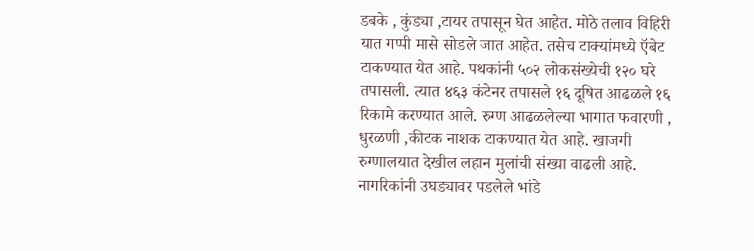डबके , कुंड्या ,टायर तपासून घेत आहेत. मोठे तलाव विहिरी यात गप्पी मासे सोडले जात आहेत. तसेच टाक्यांमध्ये ऍबेट टाकण्यात येत आहे. पथकांनी ५०२ लोकसंख्येची १२० घरे तपासली. त्यात ४६३ कंटेनर तपासले १६ दूषित आढळले १६ रिकामे करण्यात आले. रुग्ण आढळलेल्या भागात फवारणी , धुरळणी ,कीटक नाशक टाकण्यात येत आहे. खाजगी रुग्णालयात देखील लहान मुलांची संख्या वाढली आहे.
नागरिकांनी उघड्यावर पडलेले भांडे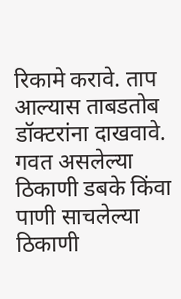रिकामे करावे. ताप आल्यास ताबडतोब डॉक्टरांना दाखवावे. गवत असलेल्या ठिकाणी डबके किंवा पाणी साचलेल्या ठिकाणी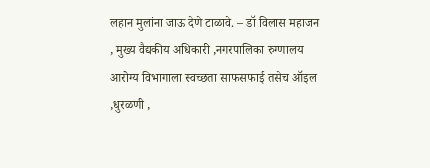लहान मुलांना जाऊ देणे टाळावे. – डॉ विलास महाजन , मुख्य वैद्यकीय अधिकारी ,नगरपालिका रुग्णालय
आरोग्य विभागाला स्वच्छता साफसफाई तसेच ऑइल ,धुरळणी ,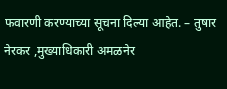फवारणी करण्याच्या सूचना दिल्या आहेत. – तुषार नेरकर ,मुख्याधिकारी अमळनेर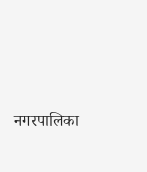नगरपालिका